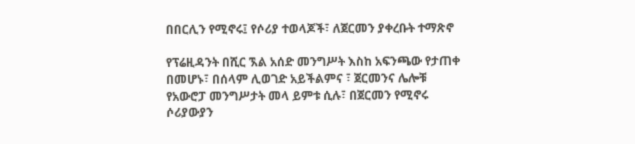በበርሊን የሚኖሩ፤ የሶሪያ ተወላጆች፣ ለጀርመን ያቀረቡት ተማጽኖ

የፕሬዚዳንት በሺር ኧል አሰድ መንግሥት እስከ አፍንጫው የታጠቀ በመሆኑ፣ በሰላም ሊወገድ አይችልምና ፣ ጀርመንና ሌሎቹ የአውሮፓ መንግሥታት መላ ይምቱ ሲሉ፣ በጀርመን የሚኖሩ ሶሪያውያን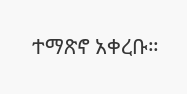ተማጽኖ አቀረቡ።